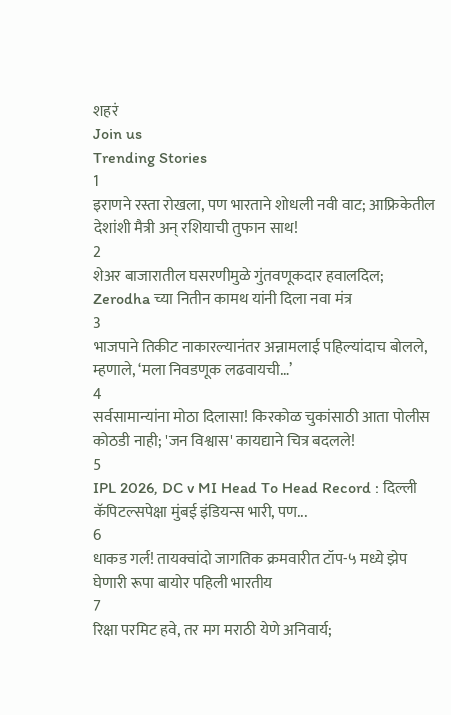शहरं
Join us
Trending Stories
1
इराणने रस्ता रोखला, पण भारताने शोधली नवी वाट; आफ्रिकेतील देशांशी मैत्री अन् रशियाची तुफान साथ!
2
शेअर बाजारातील घसरणीमुळे गुंतवणूकदार हवालदिल; Zerodha च्या नितीन कामथ यांनी दिला नवा मंत्र
3
भाजपाने तिकीट नाकारल्यानंतर अन्नामलाई पहिल्यांदाच बोलले, म्हणाले, ‘मला निवडणूक लढवायची…’
4
सर्वसामान्यांना मोठा दिलासा! किरकोळ चुकांसाठी आता पोलीस कोठडी नाही; 'जन विश्वास' कायद्याने चित्र बदलले!
5
IPL 2026, DC v MI Head To Head Record : दिल्ली कॅपिटल्सपेक्षा मुंबई इंडियन्स भारी, पण...
6
धाकड गर्ल! तायक्वांदो जागतिक क्रमवारीत टॉप-५ मध्ये झेप घेणारी रूपा बायोर पहिली भारतीय
7
रिक्षा परमिट हवे, तर मग मराठी येणे अनिवार्य;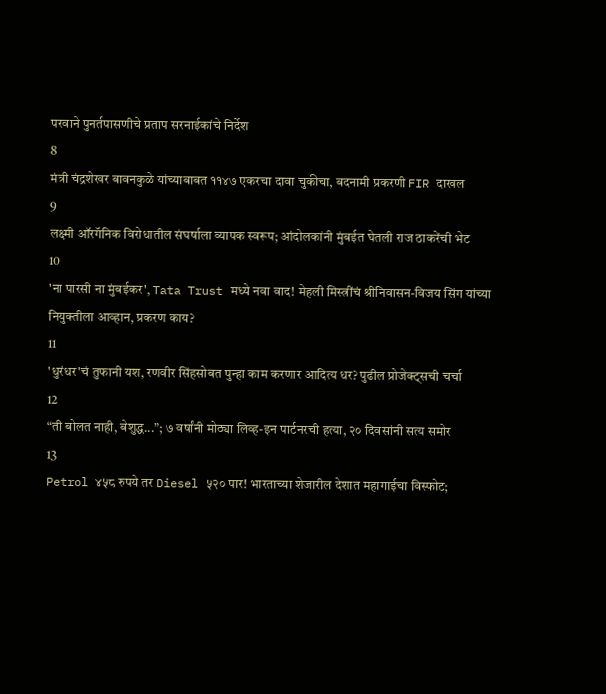परवाने पुनर्तपासणीचे प्रताप सरनाईकांचे निर्देश
8
मंत्री चंद्रशेखर बावनकुळे यांच्याबाबत ११४७ एकरचा दावा चुकीचा, बदनामी प्रकरणी FIR दाखल
9
लक्ष्मी ऑरगॅनिक विरोधातील संघर्षाला व्यापक स्वरूप; आंदोलकांनी मुंबईत घेतली राज ठाकरेंची भेट
10
'ना पारसी ना मुंबईकर', Tata Trust मध्ये नवा वाद! मेहली मिस्त्रींचं श्रीनिवासन-विजय सिंग यांच्या नियुक्तीला आव्हान, प्रकरण काय?
11
'धुरंधर'चं तुफानी यश, रणवीर सिंहसोबत पुन्हा काम करणार आदित्य धर? पुढील प्रोजेक्ट्सची चर्चा
12
“ती बोलत नाही, बेशुद्ध...”; ७ वर्षांनी मोठ्या लिव्ह-इन पार्टनरची हत्या, २० दिवसांनी सत्य समोर
13
Petrol ४५८ रुपये तर Diesel ५२० पार! भारताच्या शेजारील देशात महागाईचा विस्फोट;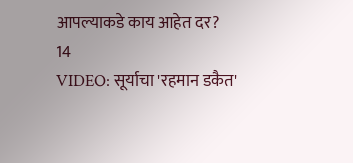आपल्याकडे काय आहेत दर?
14
VIDEO: सूर्याचा 'रहमान डकैत'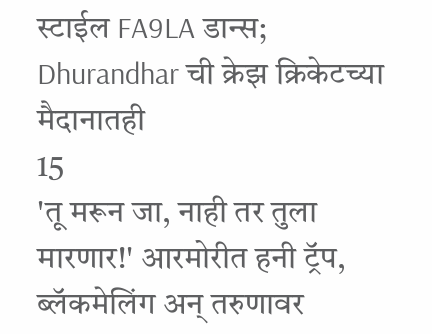स्टाईल FA9LA डान्स; Dhurandhar ची क्रेझ क्रिकेटच्या मैदानातही
15
'तू मरून जा, नाही तर तुला मारणार!' आरमोरीत हनी ट्रॅप, ब्लॅकमेलिंग अन् तरुणावर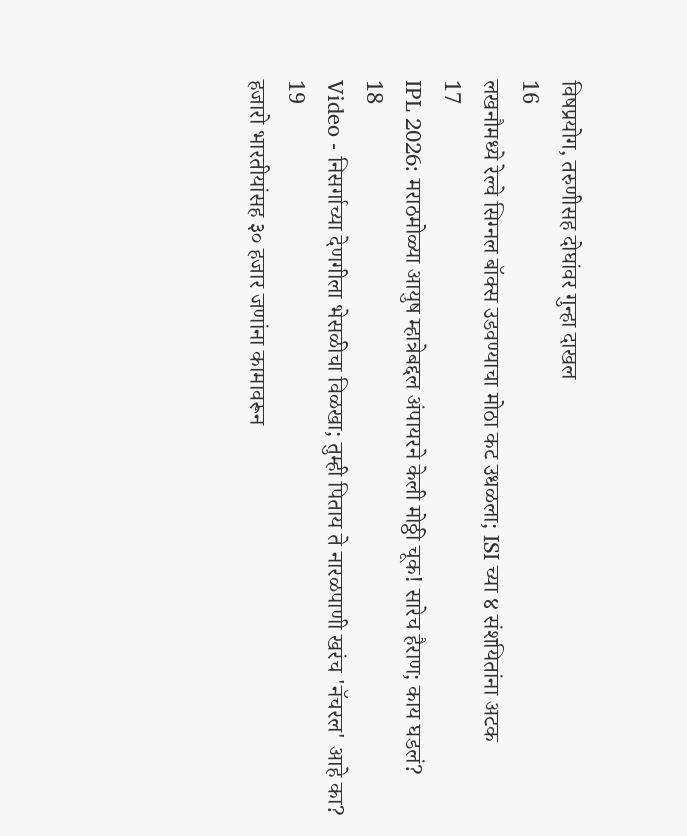विषप्रयोग, तरुणीसह दोघांवर गुन्हा दाखल
16
लखनौमध्ये रेल्वे सिग्नल बॉक्स उडवण्याचा मोठा कट उधळला; ISI च्या ४ संशयितांना अटक
17
IPL 2026: मराठमोळ्या आयुष म्हात्रेबद्दल अंपायरने केली मोठ्ठी चूक! सारेच हैराण; काय घडलं?
18
Video - निसर्गाच्या देणगीला भेसळीचा विळखा; तुम्ही पिताय ते नारळपाणी खरंच 'नॅचरल' आहे का?
19
हजारो भारतीयांसह ३० हजार जणांना कामावरून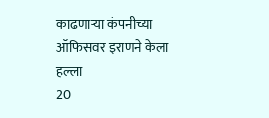काढणाऱ्या कंपनीच्या ऑफिसवर इराणने केला हल्ला
20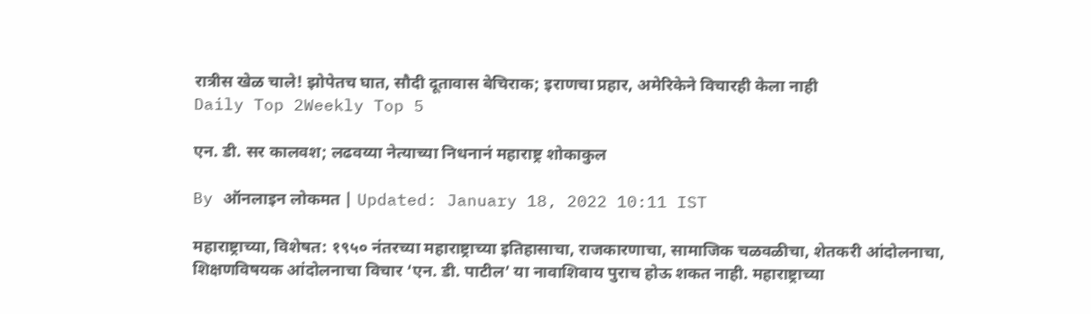रात्रीस खेळ चाले! झोपेतच घात, सौदी दूतावास बेचिराक; इराणचा प्रहार, अमेरिकेने विचारही केला नाही
Daily Top 2Weekly Top 5

एन. डी. सर कालवश; लढवय्या नेत्याच्या निधनानं महाराष्ट्र शोकाकुल

By ऑनलाइन लोकमत | Updated: January 18, 2022 10:11 IST

महाराष्ट्राच्या, विशेषत: १९५० नंतरच्या महाराष्ट्राच्या इतिहासाचा, राजकारणाचा, सामाजिक चळवळीचा, शेतकरी आंदोलनाचा, शिक्षणविषयक आंदोलनाचा विचार ‘एन. डी. पाटील’ या नावाशिवाय पुराच होऊ शकत नाही. महाराष्ट्राच्या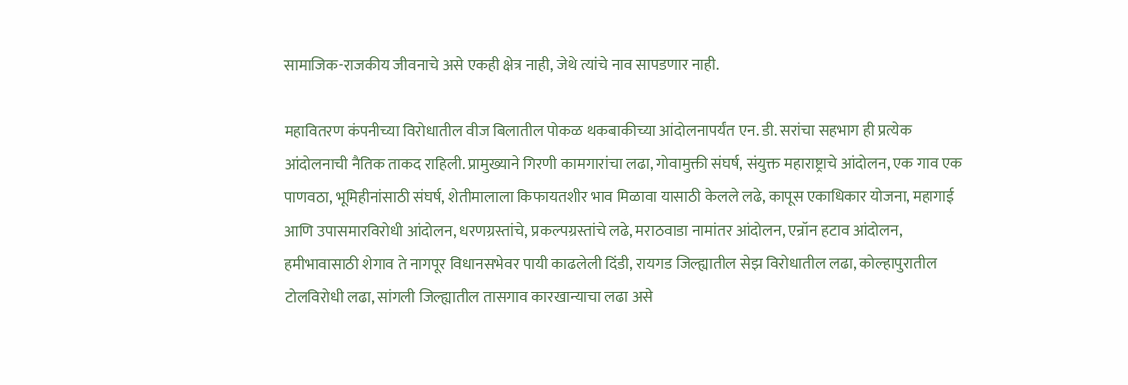सामाजिक-राजकीय जीवनाचे असे एकही क्षेत्र नाही, जेथे त्यांचे नाव सापडणार नाही.

महावितरण कंपनीच्या विरोधातील वीज बिलातील पोकळ थकबाकीच्या आंदोलनापर्यंत एन. डी. सरांचा सहभाग ही प्रत्येक आंदोलनाची नैतिक ताकद राहिली. प्रामुख्याने गिरणी कामगारांचा लढा, गोवामुक्ती संघर्ष, संयुक्त महाराष्ट्राचे आंदोलन, एक गाव एक पाणवठा, भूमिहीनांसाठी संघर्ष, शेतीमालाला किफायतशीर भाव मिळावा यासाठी केलले लढे, कापूस एकाधिकार योजना, महागाई आणि उपासमारविरोधी आंदोलन, धरणग्रस्तांचे, प्रकल्पग्रस्तांचे लढे, मराठवाडा नामांतर आंदोलन, एन्रॉन हटाव आंदोलन, हमीभावासाठी शेगाव ते नागपूर विधानसभेवर पायी काढलेली दिंडी, रायगड जिल्ह्यातील सेझ विरोधातील लढा, कोल्हापुरातील टोलविरोधी लढा, सांगली जिल्ह्यातील तासगाव कारखान्याचा लढा असे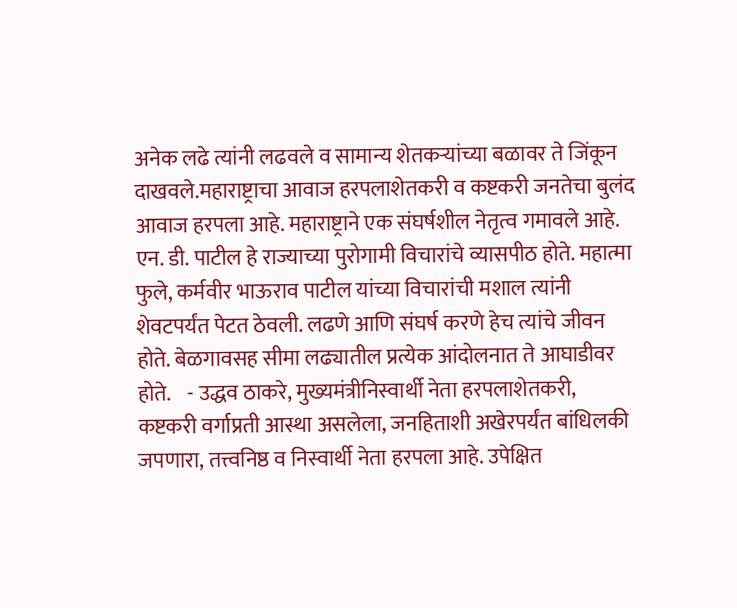अनेक लढे त्यांनी लढवले व सामान्य शेतकऱ्यांच्या बळावर ते जिंकून दाखवले.महाराष्ट्राचा आवाज हरपलाशेतकरी व कष्टकरी जनतेचा बुलंद आवाज हरपला आहे. महाराष्ट्राने एक संघर्षशील नेतृत्व गमावले आहे. एन. डी. पाटील हे राज्याच्या पुरोगामी विचारांचे व्यासपीठ होते. महात्मा फुले, कर्मवीर भाऊराव पाटील यांच्या विचारांची मशाल त्यांनी शेवटपर्यंत पेटत ठेवली. लढणे आणि संघर्ष करणे हेच त्यांचे जीवन होते. बेळगावसह सीमा लढ्यातील प्रत्येक आंदोलनात ते आघाडीवर होते.    - उद्धव ठाकरे, मुख्यमंत्रीनिस्वार्थी नेता हरपलाशेतकरी, कष्टकरी वर्गाप्रती आस्था असलेला, जनहिताशी अखेरपर्यंत बांधिलकी जपणारा, तत्त्वनिष्ठ व निस्वार्थी नेता हरपला आहे. उपेक्षित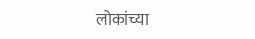लोकांच्या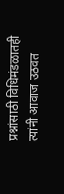प्रश्नांसाठी विधिमंडळातही त्यांनी आवाज उठवत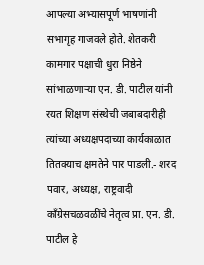आपल्या अभ्यासपूर्ण भाषणांनी सभागृह गाजवले होते. शेतकरी कामगार पक्षाची धुरा निष्ठेने सांभाळणाऱ्या एन. डी. पाटील यांनी रयत शिक्षण संस्थेची जबाबदारीही त्यांच्या अध्यक्षपदाच्या कार्यकाळात तितक्याच क्षमतेने पार पाडली.- शरद पवार, अध्यक्ष, राष्ट्रवादी काँग्रेसचळवळींचे नेतृत्व प्रा. एन. डी. पाटील हे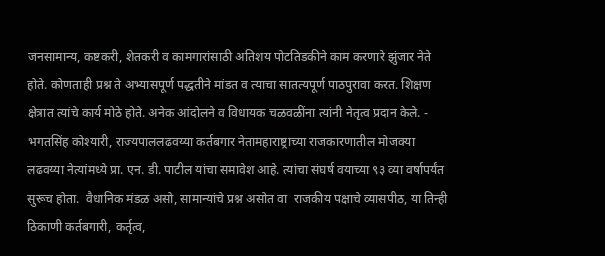जनसामान्य, कष्टकरी, शेतकरी व कामगारांसाठी अतिशय पोटतिडकीने काम करणारे झुंजार नेते होते. कोणताही प्रश्न ते अभ्यासपूर्ण पद्धतीने मांडत व त्याचा सातत्यपूर्ण पाठपुरावा करत. शिक्षण क्षेत्रात त्यांचे कार्य मोठे होते. अनेक आंदोलने व विधायक चळवळींना त्यांनी नेतृत्व प्रदान केले. - भगतसिंह कोश्यारी, राज्यपाललढवय्या कर्तबगार नेतामहाराष्ट्राच्या राजकारणातील मोजक्या लढवय्या नेत्यांमध्ये प्रा. एन. डी. पाटील यांचा समावेश आहे. त्यांचा संघर्ष वयाच्या ९३ व्या वर्षापर्यंत सुरूच होता.  वैधानिक मंडळ असो, सामान्यांचे प्रश्न असोत वा  राजकीय पक्षाचे व्यासपीठ, या तिन्ही ठिकाणी कर्तबगारी, कर्तृत्व,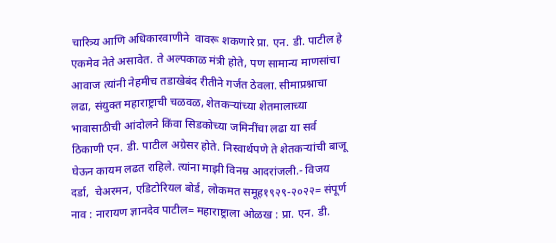चारित्र्य आणि अधिकारवाणीने  वावरू शकणारे प्रा. एन. डी. पाटील हे एकमेव नेते असावेत. ते अल्पकाळ मंत्री होते, पण सामान्य माणसांचा आवाज त्यांनी नेहमीच तडाखेबंद रीतीने गर्जत ठेवला. सीमाप्रश्नाचा लढा, संयुक्त महाराष्ट्राची चळवळ, शेतकऱ्यांच्या शेतमालाच्या भावासाठीची आंदोलने किंवा सिडकोच्या जमिनींचा लढा या सर्व ठिकाणी एन. डी. पाटील अग्रेसर होते. निस्वार्थपणे ते शेतकऱ्यांची बाजू घेऊन कायम लढत राहिले. त्यांना माझी विनम्र आदरांजली.- विजय दर्डा,  चेअरमन, एडिटोरियल बोर्ड, लोकमत समूह१९२९-२०२२= संपूर्ण नाव : नारायण ज्ञानदेव पाटील= महाराष्ट्राला ओळख : प्रा. एन. डी.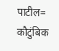पाटील= कौटुंबिक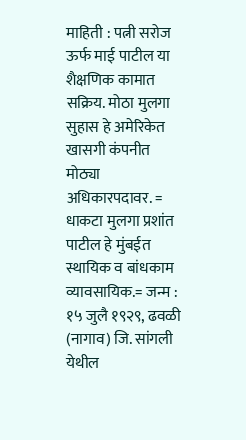माहिती : पत्नी सरोज ऊर्फ माई पाटील या शैक्षणिक कामात सक्रिय. मोठा मुलगा सुहास हे अमेरिकेत खासगी कंपनीत मोठ्या अधिकारपदावर. = धाकटा मुलगा प्रशांत पाटील हे मुंबईत स्थायिक व बांधकाम व्यावसायिक.= जन्म : १५ जुलै १९२९, ढवळी (नागाव) जि. सांगली येथील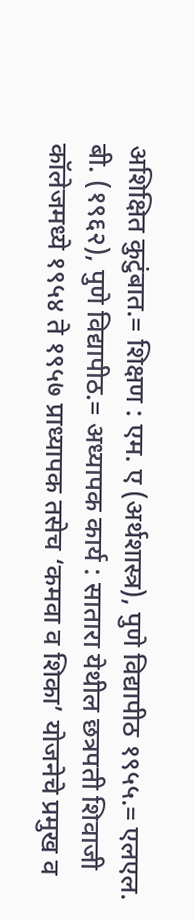अशिक्षित कुटुंबात.= शिक्षण : एम. ए (अर्थशास्त्र), पुणे विद्यापीठ १९५५.= एलएल. बी. (१९६२), पुणे विद्यापीठ.= अध्यापक कार्य : सातारा येथील छत्रपती शिवाजी कॉलेजमध्ये १९५४ ते १९५७ प्राध्यापक तसेच ‘कमवा व शिका’ योजनेचे प्रमुख व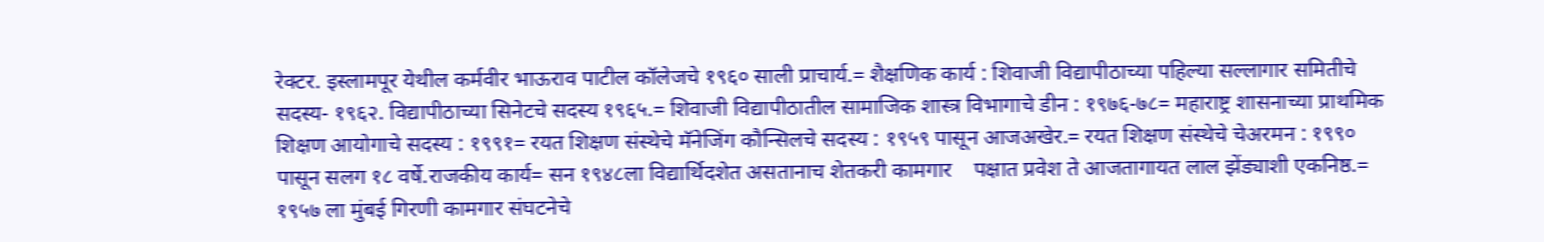रेक्टर. इस्लामपूर येथील कर्मवीर भाऊराव पाटील कॉलेजचे १९६० साली प्राचार्य.= शैक्षणिक कार्य : शिवाजी विद्यापीठाच्या पहिल्या सल्लागार समितीचे सदस्य- १९६२. विद्यापीठाच्या सिनेटचे सदस्य १९६५.= शिवाजी विद्यापीठातील सामाजिक शास्त्र विभागाचे डीन : १९७६-७८= महाराष्ट्र शासनाच्या प्राथमिक शिक्षण आयोगाचे सदस्य : १९९१= रयत शिक्षण संस्थेचे मॅनेजिंग कौन्सिलचे सदस्य : १९५९ पासून आजअखेर.= रयत शिक्षण संस्थेचे चेअरमन : १९९० पासून सलग १८ वर्षे.राजकीय कार्य= सन १९४८ला विद्यार्थिदशेत असतानाच शेतकरी कामगार    पक्षात प्रवेश ते आजतागायत लाल झेंड्याशी एकनिष्ठ.= १९५७ ला मुंबई गिरणी कामगार संघटनेचे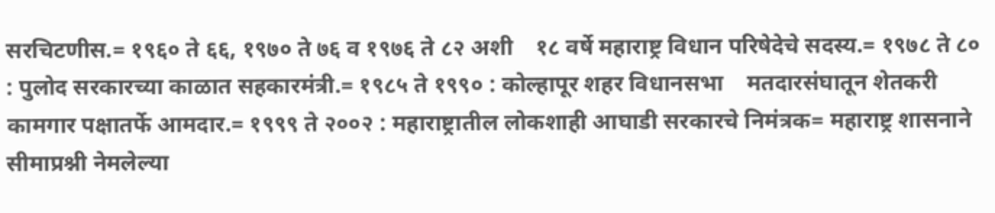सरचिटणीस.= १९६० ते ६६, १९७० ते ७६ व १९७६ ते ८२ अशी    १८ वर्षे महाराष्ट्र विधान परिषेदेचे सदस्य.= १९७८ ते ८० : पुलोद सरकारच्या काळात सहकारमंत्री.= १९८५ ते १९९० : कोल्हापूर शहर विधानसभा    मतदारसंघातून शेतकरी कामगार पक्षातर्फे आमदार.= १९९९ ते २००२ : महाराष्ट्रातील लोकशाही आघाडी सरकारचे निमंत्रक= महाराष्ट्र शासनाने सीमाप्रश्नी नेमलेल्या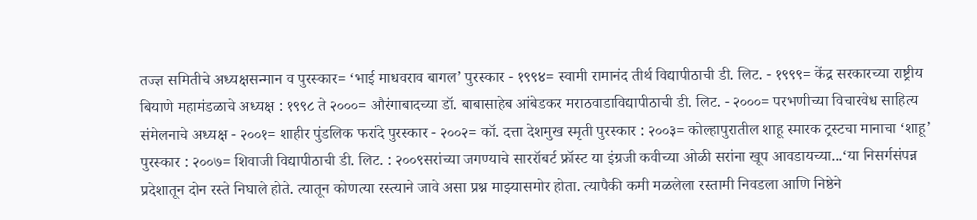तज्ज्ञ समितीचे अध्यक्षसन्मान व पुरस्कार= ‘भाई माधवराव बागल’ पुरस्कार - १९९४= स्वामी रामानंद तीर्थ विद्यापीठाची डी. लिट. - १९९९= केंद्र सरकारच्या राष्ट्रीय बियाणे महामंडळाचे अध्यक्ष : १९९८ ते २०००= औरंगाबादच्या डॉ. बाबासाहेब आंबेडकर मराठवाडाविद्यापीठाची डी. लिट. - २०००= परभणीच्या विचारवेध साहित्य संमेलनाचे अध्यक्ष - २००१= शाहीर पुंडलिक फरांदे पुरस्कार - २००२= कॉ. दत्ता देशमुख स्मृती पुरस्कार : २००३= कोल्हापुरातील शाहू स्मारक ट्रस्टचा मानाचा ‘शाहू’ पुरस्कार : २००७= शिवाजी विद्यापीठाची डी. लिट. : २००९सरांच्या जगण्याचे साररॉबर्ट फ्रॉस्ट या इंग्रजी कवीच्या ओळी सरांना खूप आवडायच्या...‘या निसर्गसंपन्न प्रदेशातून दोन रस्ते निघाले होते. त्यातून कोणत्या रस्त्याने जावे असा प्रश्न माझ्यासमोर होता. त्यापैकी कमी मळलेला रस्तामी निवडला आणि निष्ठेने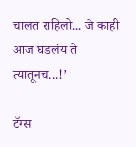चालत राहिलो... जे काही आज घडलंय ते त्यातूनच...!’

टॅग्स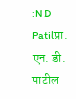:N D Patilप्रा. एन. डी. पाटील